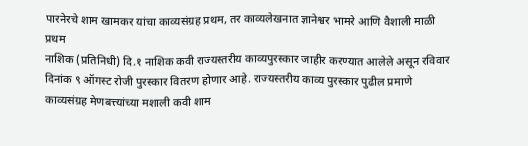पारनेरचे शाम खामकर यांचा काव्यसंग्रह प्रथम, तर काव्यलेखनात ज्ञानेश्वर भामरे आणि वैशाली माळी प्रथम
नाशिक (प्रतिनिधी) दि.१ नाशिक कवी राज्यस्तरीय काव्यपुरस्कार जाहीर करण्यात आलेले असून रविवार दिनांक ९ ऑगस्ट रोजी पुरस्कार वितरण होणार आहे. राज्यस्तरीय काव्य पुरस्कार पुढील प्रमाणे काव्यसंग्रह मेणबत्त्यांच्या मशाली कवी शाम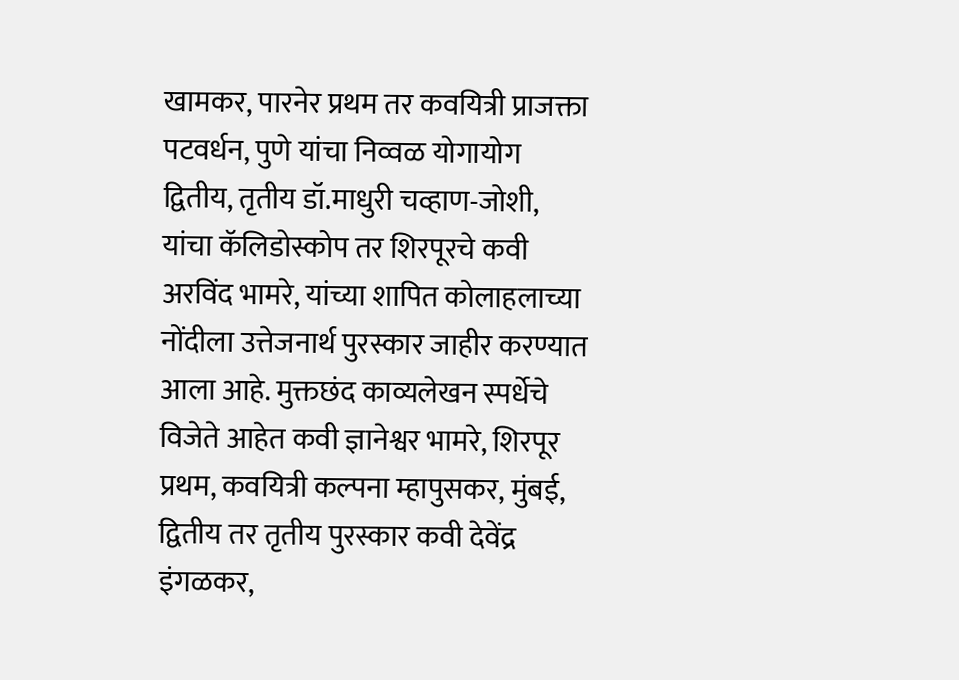खामकर, पारनेर प्रथम तर कवयित्री प्राजक्ता पटवर्धन, पुणे यांचा निव्वळ योगायोग द्वितीय, तृतीय डॉ.माधुरी चव्हाण-जोशी, यांचा कॅलिडोस्कोप तर शिरपूरचे कवी अरविंद भामरे, यांच्या शापित कोलाहलाच्या नोंदीला उत्तेजनार्थ पुरस्कार जाहीर करण्यात आला आहे. मुक्तछंद काव्यलेखन स्पर्धेचे विजेते आहेत कवी ज्ञानेश्वर भामरे, शिरपूर प्रथम, कवयित्री कल्पना म्हापुसकर, मुंबई, द्वितीय तर तृतीय पुरस्कार कवी देवेंद्र इंगळकर,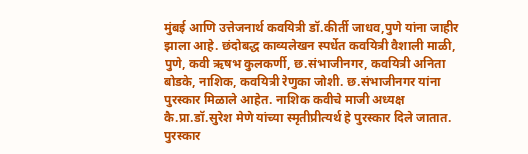मुंबई आणि उत्तेजनार्थ कवयित्री डॉ.कीर्ती जाधव,पुणे यांना जाहीर झाला आहे. छंदोबद्ध काव्यलेखन स्पर्धेत कवयित्री वैशाली माळी, पुणे, कवी ऋषभ कुलकर्णी, छ.संभाजीनगर, कवयित्री अनिता बोडके, नाशिक, कवयित्री रेणुका जोशी. छ.संभाजीनगर यांना पुरस्कार मिळाले आहेत. नाशिक कवीचे माजी अध्यक्ष कै.प्रा.डॉ.सुरेश मेणे यांच्या स्मृतीप्रीत्यर्थ हे पुरस्कार दिले जातात. पुरस्कार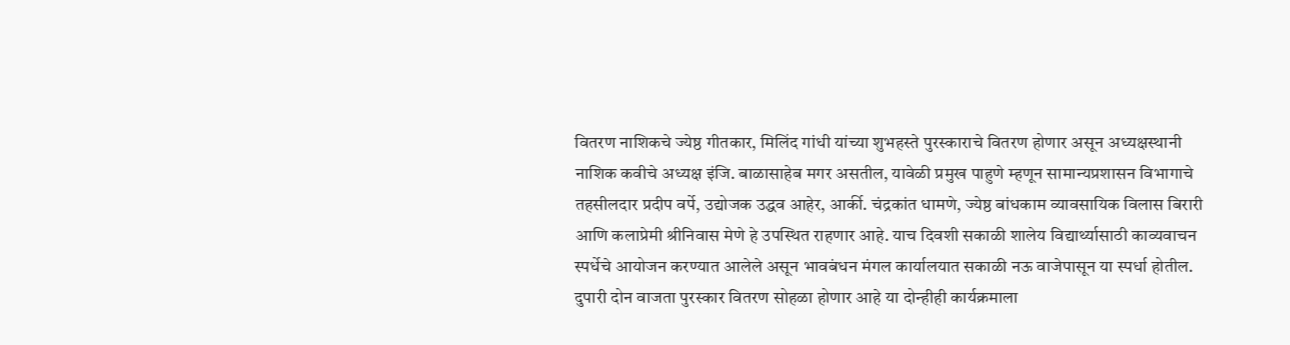वितरण नाशिकचे ज्येष्ठ गीतकार, मिलिंद गांधी यांच्या शुभहस्ते पुरस्काराचे वितरण होणार असून अध्यक्षस्थानी नाशिक कवीचे अध्यक्ष इंजि. बाळासाहेब मगर असतील, यावेळी प्रमुख पाहुणे म्हणून सामान्यप्रशासन विभागाचे तहसीलदार प्रदीप वर्पे, उद्योजक उद्धव आहेर, आर्की. चंद्रकांत धामणे, ज्येष्ठ बांधकाम व्यावसायिक विलास बिरारी आणि कलाप्रेमी श्रीनिवास मेणे हे उपस्थित राहणार आहे. याच दिवशी सकाळी शालेय विद्यार्थ्यासाठी काव्यवाचन स्पर्धेचे आयोजन करण्यात आलेले असून भावबंधन मंगल कार्यालयात सकाळी नऊ वाजेपासून या स्पर्धा होतील. दुपारी दोन वाजता पुरस्कार वितरण सोहळा होणार आहे या दोन्हीही कार्यक्रमाला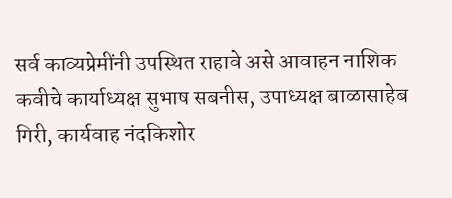सर्व काव्यप्रेमींनी उपस्थित राहावे असे आवाहन नाशिक कवीचे कार्याध्यक्ष सुभाष सबनीस, उपाध्यक्ष बाळासाहेब गिरी, कार्यवाह नंदकिशोर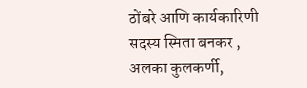ठोंबरे आणि कार्यकारिणी सदस्य स्मिता बनकर , अलका कुलकर्णी,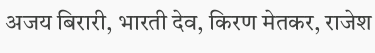अजय बिरारी, भारती देव, किरण मेतकर, राजेश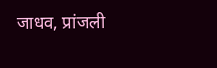जाधव, प्रांजली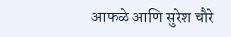आफळे आणि सुरेश चौरे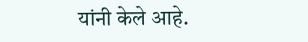यांनी केले आहे.